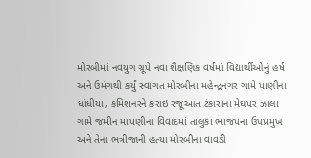મોરબીમાં નવયુગ ગ્રૂપે નવા શૈક્ષણિક વર્ષમાં વિદ્યાર્થીઓનું હર્ષ અને ઉમંગથી કર્યું સ્વાગત મોરબીના મહેન્દ્રનગર ગામે પાણીના ધાંધીયા, કમિશનરને કરાઇ રજૂઆત ટંકારાના મેઘપર ઝાલા ગામે જમીન માપણીના વિવાદમાં તાલુકા ભાજપના ઉપપ્રમુખ અને તેના ભત્રીજાની હત્યા મોરબીના વાવડી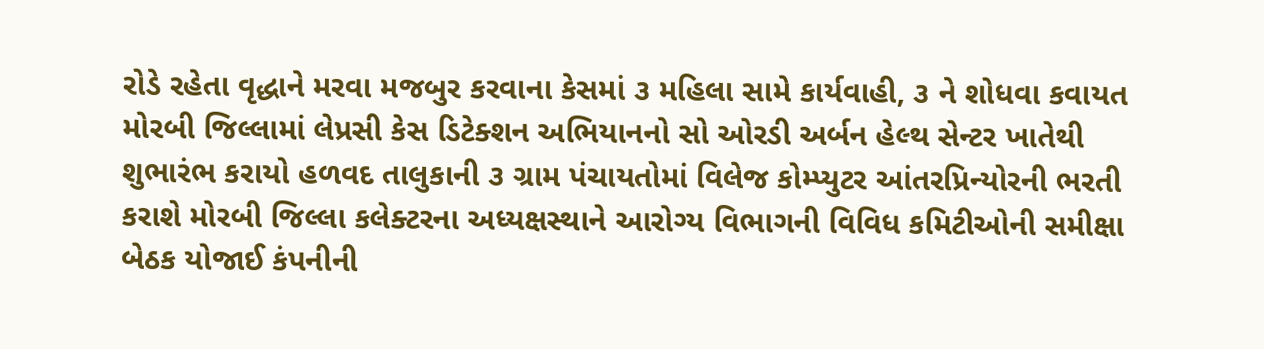રોડે રહેતા વૃદ્ધાને મરવા મજબુર કરવાના કેસમાં ૩ મહિલા સામે કાર્યવાહી, ૩ ને શોધવા કવાયત મોરબી જિલ્લામાં લેપ્રસી કેસ ડિટેક્શન અભિયાનનો સો ઓરડી અર્બન હેલ્થ સેન્ટર ખાતેથી શુભારંભ કરાયો હળવદ તાલુકાની ૩ ગ્રામ પંચાયતોમાં વિલેજ કોમ્પ્યુટર આંતરપ્રિન્યોરની ભરતી કરાશે મોરબી જિલ્લા કલેક્ટરના અધ્યક્ષસ્થાને આરોગ્ય વિભાગની વિવિધ કમિટીઓની સમીક્ષા બેઠક યોજાઈ કંપનીની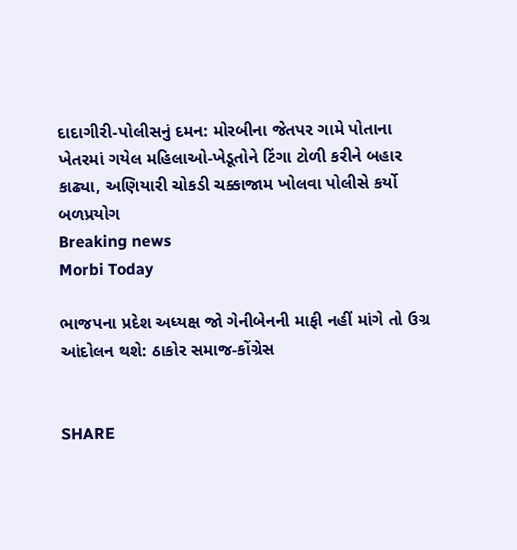દાદાગીરી-પોલીસનું દમન: મોરબીના જેતપર ગામે પોતાના ખેતરમાં ગયેલ મહિલાઓ-ખેડૂતોને ટિંગા ટોળી કરીને બહાર કાઢ્યા, અણિયારી ચોકડી ચક્કાજામ ખોલવા પોલીસે કર્યો બળપ્રયોગ
Breaking news
Morbi Today

ભાજપના પ્રદેશ અધ્યક્ષ જો ગેનીબેનની માફી નહીં માંગે તો ઉગ્ર આંદોલન થશે: ઠાકોર સમાજ-કોંગ્રેસ


SHARE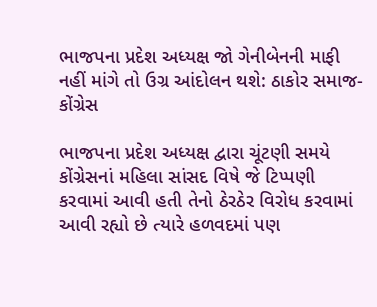ભાજપના પ્રદેશ અધ્યક્ષ જો ગેનીબેનની માફી નહીં માંગે તો ઉગ્ર આંદોલન થશે: ઠાકોર સમાજ-કોંગ્રેસ

ભાજપના પ્રદેશ અધ્યક્ષ દ્વારા ચૂંટણી સમયે કોંગ્રેસનાં મહિલા સાંસદ વિષે જે ટિપ્પણી કરવામાં આવી હતી તેનો ઠેરઠેર વિરોધ કરવામાં આવી રહ્યો છે ત્યારે હળવદમાં પણ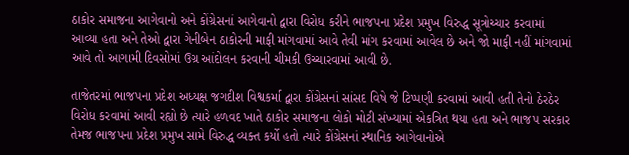ઠાકોર સમાજના આગેવાનો અને કોંગ્રેસનાં આગેવાનો દ્વારા વિરોધ કરીને ભાજપના પ્રદેશ પ્રમુખ વિરુદ્ધ સૂત્રોચ્ચાર કરવામાં આવ્યા હતા અને તેઓ દ્વારા ગેનીબેન ઠાકોરની માફી માંગવામાં આવે તેવી માંગ કરવામાં આવેલ છે અને જો માફી નહીં માંગવામાં આવે તો આગામી દિવસોમાં ઉગ્ર આંદોલન કરવાની ચીમકી ઉચ્ચારવામાં આવી છે.

તાજેતરમાં ભાજપના પ્રદેશ અધ્યક્ષ જગદીશ વિશ્વકર્મા દ્વારા કોંગ્રેસનાં સાંસદ વિષે જે ટિપ્પણી કરવામાં આવી હતી તેનો ઠેરઠેર વિરોધ કરવામાં આવી રહ્યો છે ત્યારે હળવદ ખાતે ઠાકોર સમાજના લોકો મોટી સંખ્યામાં એકત્રિત થયા હતા અને ભાજપ સરકાર તેમજ ભાજપના પ્રદેશ પ્રમુખ સામે વિરુદ્ધ વ્યક્ત કર્યો હતો ત્યારે કોંગ્રેસનાં સ્થાનિક આગેવાનોએ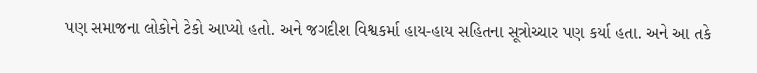પણ સમાજના લોકોને ટેકો આપ્યો હતો. અને જગદીશ વિશ્વકર્મા હાય-હાય સહિતના સૂત્રોચ્ચાર પણ કર્યા હતા. અને આ તકે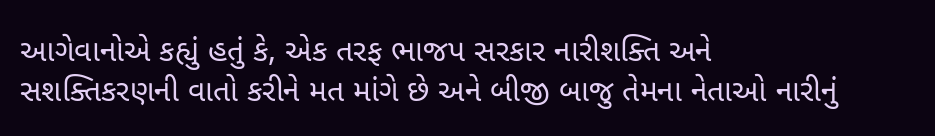આગેવાનોએ કહ્યું હતું કે, એક તરફ ભાજપ સરકાર નારીશક્તિ અને સશક્તિકરણની વાતો કરીને મત માંગે છે અને બીજી બાજુ તેમના નેતાઓ નારીનું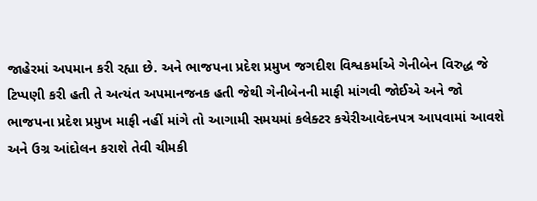જાહેરમાં અપમાન કરી રહ્યા છે. અને ભાજપના પ્રદેશ પ્રમુખ જગદીશ વિશ્વકર્માએ ગેનીબેન વિરુદ્ધ જે ટિપ્પણી કરી હતી તે અત્યંત અપમાનજનક હતી જેથી ગેનીબેનની માફી માંગવી જોઈએ અને જો ભાજપના પ્રદેશ પ્રમુખ માફી નહીં માંગે તો આગામી સમયમાં કલેક્ટર કચેરીઆવેદનપત્ર આપવામાં આવશે અને ઉગ્ર આંદોલન કરાશે તેવી ચીમકી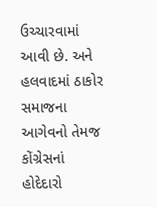ઉચ્ચારવામાં આવી છે. અને હલવાદમાં ઠાકોર સમાજના આગેવનો તેમજ કોંગ્રેસનાં હોદેદારો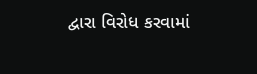દ્વારા વિરોધ કરવામાં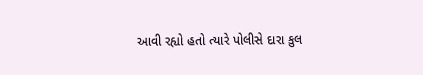આવી રહ્યો હતો ત્યારે પોલીસે દારા કુલ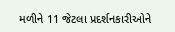મળીને 11 જેટલા પ્રદર્શનકારીઓને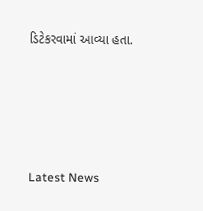ડિટેકરવામાં આવ્યા હતા.






Latest News